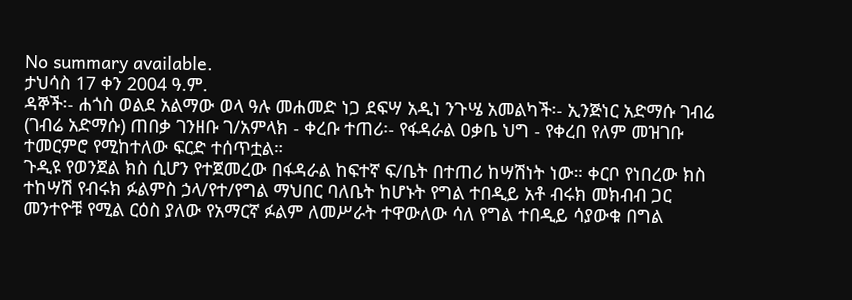No summary available.
ታህሳስ 17 ቀን 2004 ዓ.ም.
ዳኞች፡- ሐጎስ ወልደ አልማው ወላ ዓሉ መሐመድ ነጋ ደፍሣ አዲነ ንጉሤ አመልካች፡- ኢንጅነር አድማሱ ገብሬ (ገብሬ አድማሱ) ጠበቃ ገንዘቡ ገ/አምላክ - ቀረቡ ተጠሪ፡- የፋዳራል ዐቃቤ ህግ - የቀረበ የለም መዝገቡ ተመርምሮ የሚከተለው ፍርድ ተሰጥቷል።
ጉዲዩ የወንጀል ክስ ሲሆን የተጀመረው በፋዳራል ከፍተኛ ፍ/ቤት በተጠሪ ከሣሽነት ነው። ቀርቦ የነበረው ክስ ተከሣሽ የብሩክ ፉልምስ ኃላ/የተ/የግል ማህበር ባለቤት ከሆኑት የግል ተበዲይ አቶ ብሩክ መክብብ ጋር መንተዮቹ የሚል ርዕስ ያለው የአማርኛ ፉልም ለመሥራት ተዋውለው ሳለ የግል ተበዲይ ሳያውቁ በግል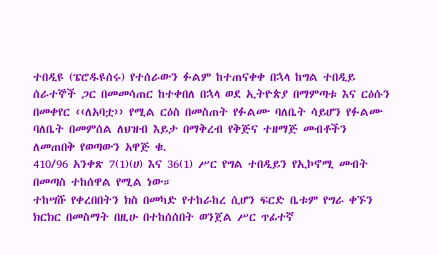ተበዲዩ (ፔሮዱዩሰሩ) የተሰራውን ፉልም ከተጠናቀቀ በኋላ ከግል ተበዲይ ሰራተኞች ጋር በመመሳጠር ከተቀበለ በኋላ ወደ ኢትዮጵያ በማምጣቱ እና ርዕሱን በመቀየር ‹‹ለአባቷ›› የሚል ርዕስ በመስጠት የፉልሙ ባለቤት ሳይሆን የፉልሙ ባለቤት በመምሰል ለህዝብ እይታ በማቅረብ የቅጅና ተዘማጅ መብቶችን ለመጠበቅ የወጣውን አዋጅ ቁ.
410/96 አንቀጽ 7(1)(ሀ) እና 36(1) ሥር የግል ተበዲይን የኢኮኖሚ መብት በመጣስ ተከሰዋል የሚል ነው።
ተከሣሹ የቀረበበትን ክስ በመካድ የተከራከረ ሲሆን ፍርድ ቤቱም የግራ ቀኙን ክርክር በመስማት በዚሁ በተከሰሰበት ወንጀል ሥር ጥፊተኛ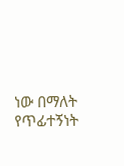ነው በማለት የጥፊተኝነት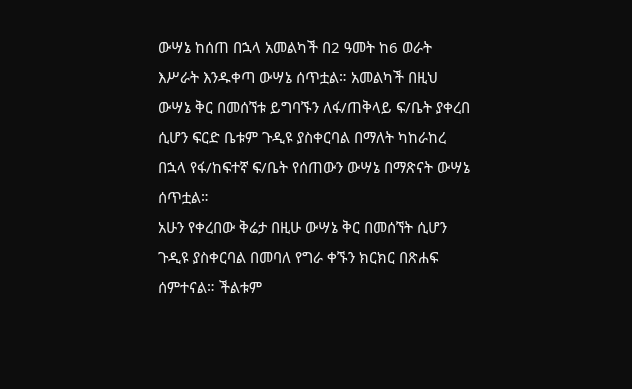ውሣኔ ከሰጠ በኋላ አመልካች በ2 ዓመት ከ6 ወራት እሥራት እንዱቀጣ ውሣኔ ሰጥቷል። አመልካች በዚህ ውሣኔ ቅር በመሰኘቱ ይግባኙን ለፋ/ጠቅላይ ፍ/ቤት ያቀረበ ሲሆን ፍርድ ቤቱም ጉዲዩ ያስቀርባል በማለት ካከራከረ በኋላ የፋ/ከፍተኛ ፍ/ቤት የሰጠውን ውሣኔ በማጽናት ውሣኔ ሰጥቷል።
አሁን የቀረበው ቅሬታ በዚሁ ውሣኔ ቅር በመሰኘት ሲሆን ጉዲዩ ያስቀርባል በመባለ የግራ ቀኙን ክርክር በጽሐፍ ሰምተናል። ችልቱም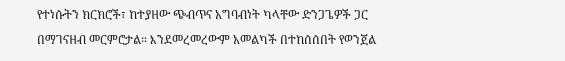የተነሱትን ክርክሮች፣ ከተያዘው ጭብጥና አግባብነት ካላቸው ድንጋጌዎች ጋር በማገናዘብ መርምሮታል። እንደመረመረውም አመልካች በተከሰሰበት የወንጀል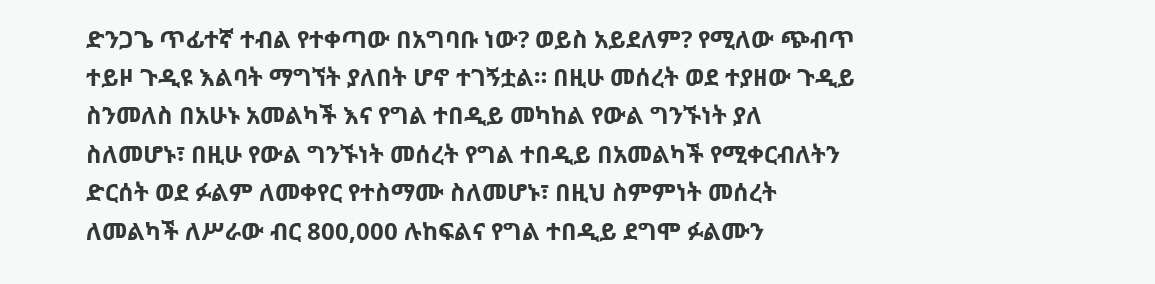ድንጋጌ ጥፊተኛ ተብል የተቀጣው በአግባቡ ነው? ወይስ አይደለም? የሚለው ጭብጥ ተይዞ ጉዲዩ እልባት ማግኘት ያለበት ሆኖ ተገኝቷል። በዚሁ መሰረት ወደ ተያዘው ጉዲይ ስንመለስ በአሁኑ አመልካች እና የግል ተበዲይ መካከል የውል ግንኙነት ያለ ስለመሆኑ፣ በዚሁ የውል ግንኙነት መሰረት የግል ተበዲይ በአመልካች የሚቀርብለትን ድርሰት ወደ ፉልም ለመቀየር የተስማሙ ስለመሆኑ፣ በዚህ ስምምነት መሰረት ለመልካች ለሥራው ብር 800,000 ሉከፍልና የግል ተበዲይ ደግሞ ፉልሙን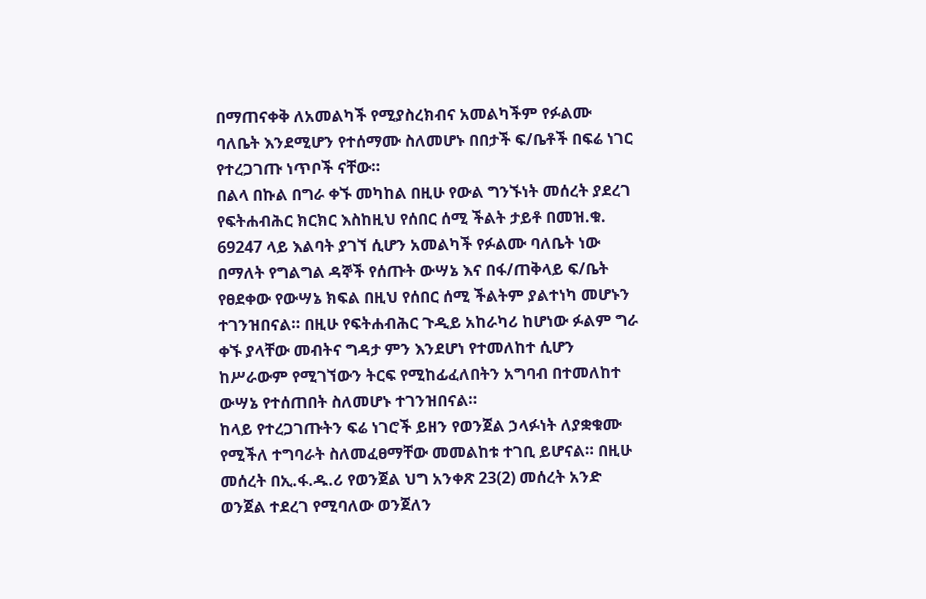በማጠናቀቅ ለአመልካች የሚያስረክብና አመልካችም የፉልሙ ባለቤት እንደሚሆን የተሰማሙ ስለመሆኑ በበታች ፍ/ቤቶች በፍሬ ነገር የተረጋገጡ ነጥቦች ናቸው።
በልላ በኩል በግራ ቀኙ መካከል በዚሁ የውል ግንኙነት መሰረት ያደረገ የፍትሐብሕር ክርክር እስከዚህ የሰበር ሰሚ ችልት ታይቶ በመዝ.ቁ. 69247 ላይ እልባት ያገኘ ሲሆን አመልካች የፉልሙ ባለቤት ነው በማለት የግልግል ዳኞች የሰጡት ውሣኔ እና በፋ/ጠቅላይ ፍ/ቤት የፀደቀው የውሣኔ ክፍል በዚህ የሰበር ሰሚ ችልትም ያልተነካ መሆኑን ተገንዝበናል። በዚሁ የፍትሐብሕር ጉዲይ አከራካሪ ከሆነው ፉልም ግራ ቀኙ ያላቸው መብትና ግዳታ ምን እንደሆነ የተመለከተ ሲሆን ከሥራውም የሚገኘውን ትርፍ የሚከፊፈለበትን አግባብ በተመለከተ ውሣኔ የተሰጠበት ስለመሆኑ ተገንዝበናል።
ከላይ የተረጋገጡትን ፍሬ ነገሮች ይዘን የወንጀል ኃላፉነት ለያቋቁሙ የሚችለ ተግባራት ስለመፈፀማቸው መመልከቱ ተገቢ ይሆናል። በዚሁ መሰረት በኢ.ፋ.ዱ.ሪ የወንጀል ህግ አንቀጽ 23(2) መሰረት አንድ ወንጀል ተደረገ የሚባለው ወንጀለን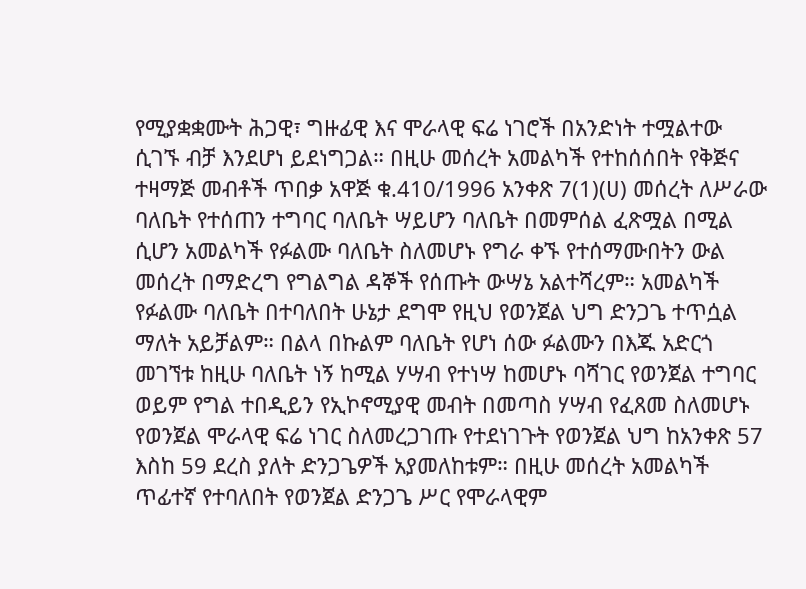የሚያቋቋሙት ሕጋዊ፣ ግዙፊዊ እና ሞራላዊ ፍሬ ነገሮች በአንድነት ተሟልተው ሲገኙ ብቻ እንደሆነ ይደነግጋል። በዚሁ መሰረት አመልካች የተከሰሰበት የቅጅና ተዛማጅ መብቶች ጥበቃ አዋጅ ቁ.410/1996 አንቀጽ 7(1)(ሀ) መሰረት ለሥራው ባለቤት የተሰጠን ተግባር ባለቤት ሣይሆን ባለቤት በመምሰል ፈጽሟል በሚል ሲሆን አመልካች የፉልሙ ባለቤት ስለመሆኑ የግራ ቀኙ የተሰማሙበትን ውል መሰረት በማድረግ የግልግል ዳኞች የሰጡት ውሣኔ አልተሻረም። አመልካች የፉልሙ ባለቤት በተባለበት ሁኔታ ደግሞ የዚህ የወንጀል ህግ ድንጋጌ ተጥሷል ማለት አይቻልም። በልላ በኩልም ባለቤት የሆነ ሰው ፉልሙን በእጁ አድርጎ መገኘቱ ከዚሁ ባለቤት ነኝ ከሚል ሃሣብ የተነሣ ከመሆኑ ባሻገር የወንጀል ተግባር ወይም የግል ተበዲይን የኢኮኖሚያዊ መብት በመጣስ ሃሣብ የፈጸመ ስለመሆኑ የወንጀል ሞራላዊ ፍሬ ነገር ስለመረጋገጡ የተደነገጉት የወንጀል ህግ ከአንቀጽ 57 እስከ 59 ደረስ ያለት ድንጋጌዎች አያመለከቱም። በዚሁ መሰረት አመልካች ጥፊተኛ የተባለበት የወንጀል ድንጋጌ ሥር የሞራላዊም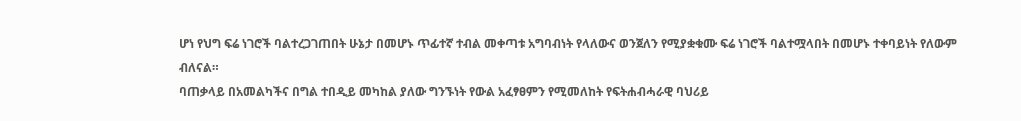ሆነ የህግ ፍሬ ነገሮች ባልተረጋገጠበት ሁኔታ በመሆኑ ጥፊተኛ ተብል መቀጣቱ አግባብነት የላለውና ወንጀለን የሚያቋቁሙ ፍሬ ነገሮች ባልተሟላበት በመሆኑ ተቀባይነት የለውም ብለናል።
ባጠቃላይ በአመልካችና በግል ተበዲይ መካከል ያለው ግንኙነት የውል አፈፃፀምን የሚመለከት የፍትሐብሓራዊ ባህሪይ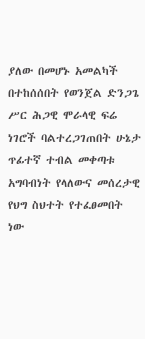ያለው በመሆኑ አመልካች በተከሰሰበት የወንጀል ድንጋጌ ሥር ሕጋዊ ሞራላዊ ፍሬ ነገሮች ባልተረጋገጠበት ሁኔታ ጥፊተኛ ተብል መቀጣቱ አግባብነት የላለውና መሰረታዊ የህግ ስህተት የተፈፀመበት ነው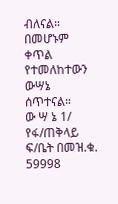ብለናል። በመሆኑም ቀጥል የተመለከተውን ውሣኔ ሰጥተናል።
ው ሣ ኔ 1/ የፋ/ጠቅላይ ፍ/ቤት በመዝ.ቁ. 59998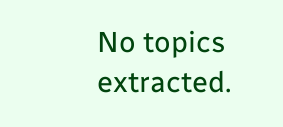No topics extracted.